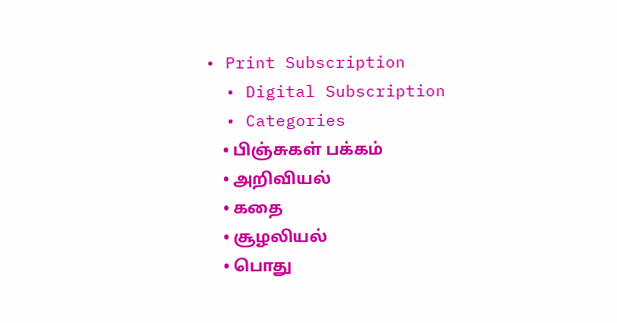• Print Subscription
  • Digital Subscription
  • Categories
    • பிஞ்சுகள் பக்கம்
    • அறிவியல்
    • கதை
    • சூழலியல்
    • பொது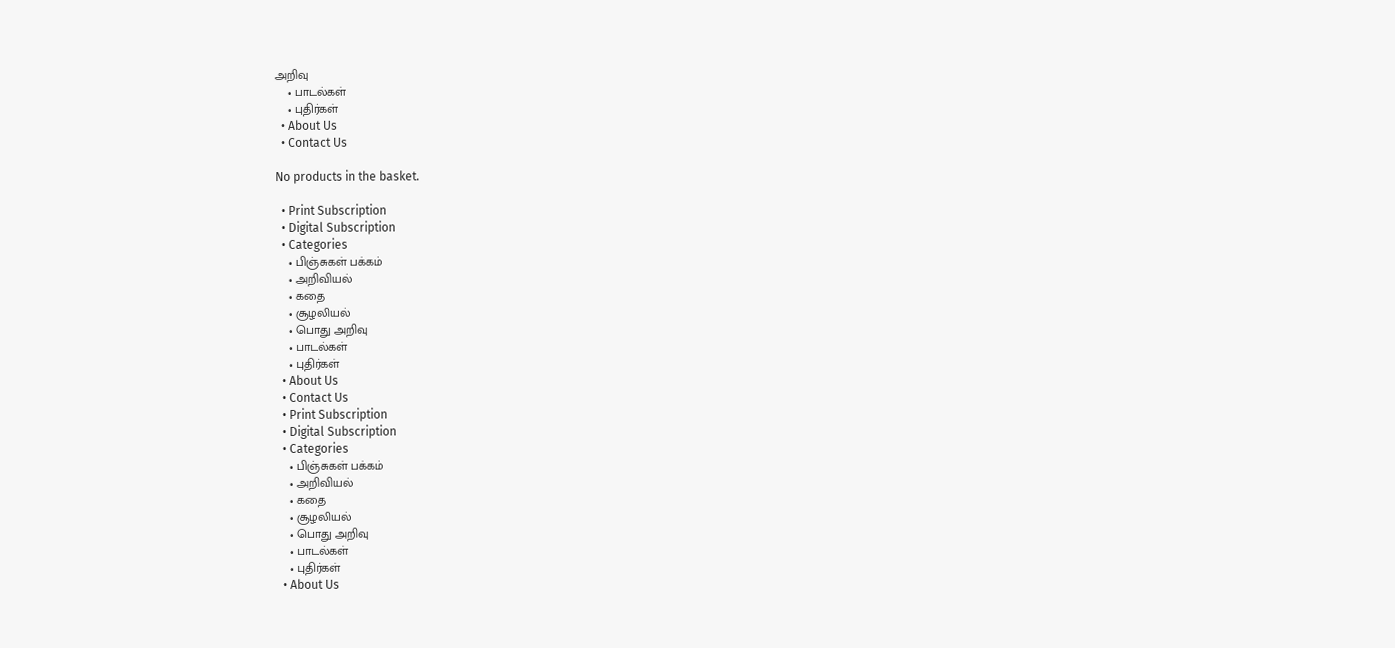அறிவு
    • பாடல்கள்
    • புதிர்கள்
  • About Us
  • Contact Us

No products in the basket.

  • Print Subscription
  • Digital Subscription
  • Categories
    • பிஞ்சுகள் பக்கம்
    • அறிவியல்
    • கதை
    • சூழலியல்
    • பொது அறிவு
    • பாடல்கள்
    • புதிர்கள்
  • About Us
  • Contact Us
  • Print Subscription
  • Digital Subscription
  • Categories
    • பிஞ்சுகள் பக்கம்
    • அறிவியல்
    • கதை
    • சூழலியல்
    • பொது அறிவு
    • பாடல்கள்
    • புதிர்கள்
  • About Us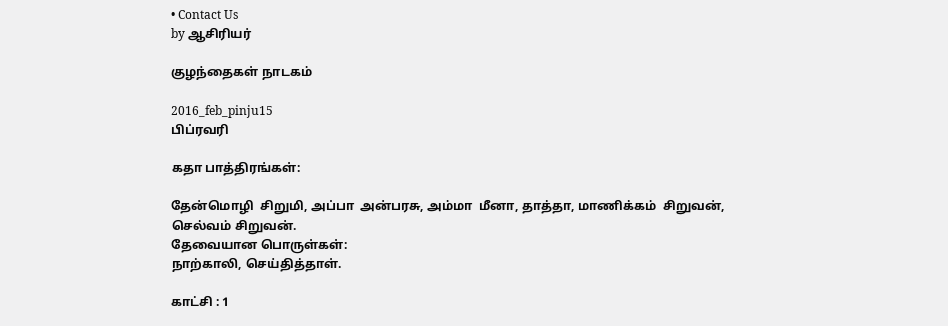• Contact Us
by ஆசிரியர்

குழந்தைகள் நாடகம்

2016_feb_pinju15
பிப்ரவரி

கதா பாத்திரங்கள்:

தேன்மொழி  சிறுமி, அப்பா  அன்பரசு, அம்மா  மீனா, தாத்தா, மாணிக்கம்  சிறுவன், செல்வம் சிறுவன்.
தேவையான பொருள்கள்:
நாற்காலி, செய்தித்தாள்.

காட்சி : 1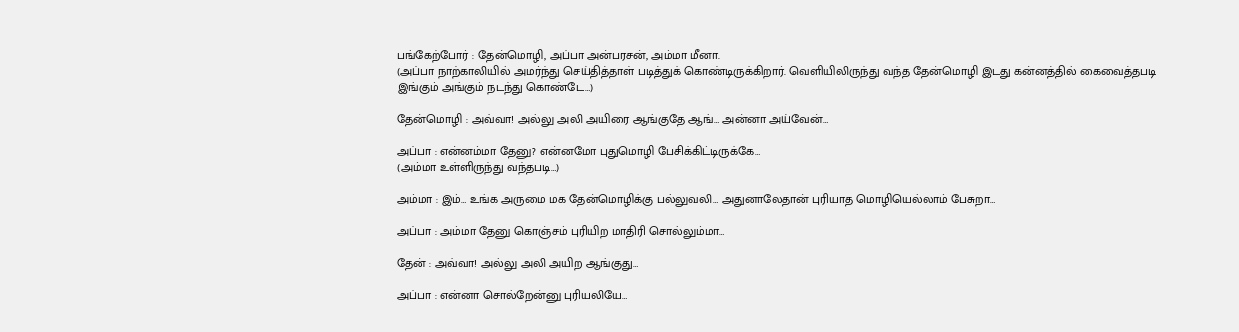பங்கேற்போர் : தேன்மொழி, அப்பா அன்பரசன், அம்மா மீனா.
(அப்பா நாற்காலியில் அமர்ந்து செய்தித்தாள் படித்துக் கொண்டிருக்கிறார். வெளியிலிருந்து வந்த தேன்மொழி இடது கன்னத்தில் கைவைத்தபடி இங்கும் அங்கும் நடந்து கொண்டே…)

தேன்மொழி : அவ்வா! அல்லு அலி அயிரை ஆங்குதே ஆங்… அன்னா அய்வேன்…

அப்பா : என்னம்மா தேனு? என்னமோ புதுமொழி பேசிக்கிட்டிருக்கே…
(அம்மா உள்ளிருந்து வந்தபடி…)

அம்மா : இம்… உங்க அருமை மக தேன்மொழிக்கு பல்லுவலி… அதுனாலேதான் புரியாத மொழியெல்லாம் பேசுறா…

அப்பா : அம்மா தேனு கொஞ்சம் புரியிற மாதிரி சொல்லும்மா…

தேன் : அவ்வா! அல்லு அலி அயிற ஆங்குது…

அப்பா : என்னா சொல்றேன்னு புரியலியே…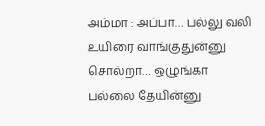அம்மா : அப்பா… பல்லு வலி உயிரை வாங்குதுன்னு சொல்றா… ஒழுங்கா பல்லை தேயின்னு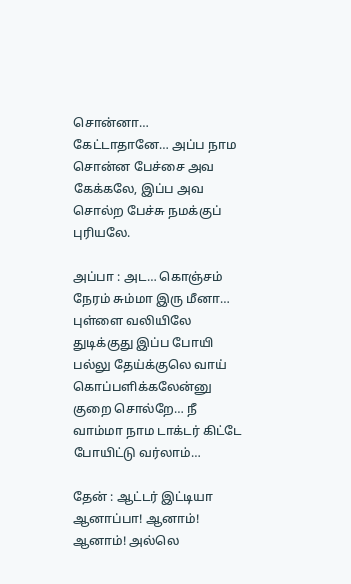சொன்னா… கேட்டாதானே… அப்ப நாம சொன்ன பேச்சை அவ கேக்கலே, இப்ப அவ சொல்ற பேச்சு நமக்குப் புரியலே.

அப்பா : அட… கொஞ்சம் நேரம் சும்மா இரு மீனா… புள்ளை வலியிலே துடிக்குது இப்ப போயி பல்லு தேய்க்குலெ வாய் கொப்பளிக்கலேன்னு குறை சொல்றே… நீ வாம்மா நாம டாக்டர் கிட்டே போயிட்டு வர்லாம்…

தேன் : ஆட்டர் இட்டியா ஆனாப்பா! ஆனாம்! ஆனாம்! அல்லெ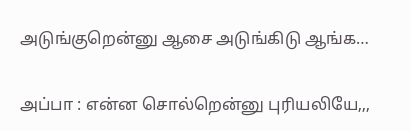அடுங்குறென்னு ஆசை அடுங்கிடு ஆங்க…

அப்பா : என்ன சொல்றென்னு புரியலியே,,,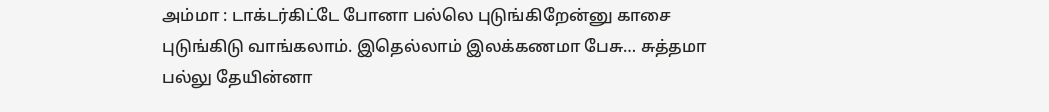அம்மா : டாக்டர்கிட்டே போனா பல்லெ புடுங்கிறேன்னு காசை புடுங்கிடு வாங்கலாம். இதெல்லாம் இலக்கணமா பேசு… சுத்தமா பல்லு தேயின்னா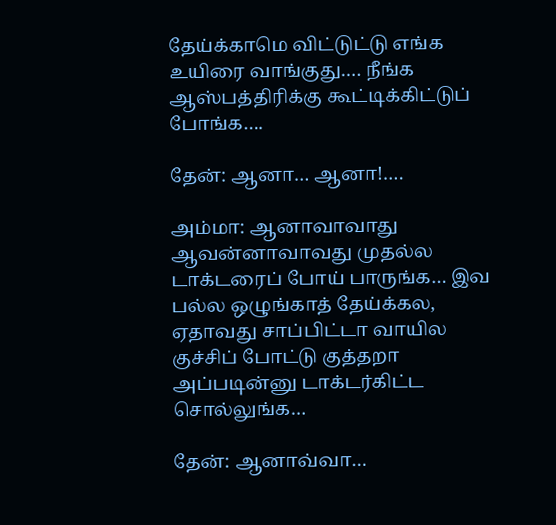தேய்க்காமெ விட்டுட்டு எங்க உயிரை வாங்குது…. நீங்க ஆஸ்பத்திரிக்கு கூட்டிக்கிட்டுப் போங்க….

தேன்: ஆனா… ஆனா!….

அம்மா: ஆனாவாவாது ஆவன்னாவாவது முதல்ல டாக்டரைப் போய் பாருங்க… இவ பல்ல ஒழுங்காத் தேய்க்கல, ஏதாவது சாப்பிட்டா வாயில குச்சிப் போட்டு குத்தறா அப்படின்னு டாக்டர்கிட்ட சொல்லுங்க…

தேன்: ஆனாவ்வா…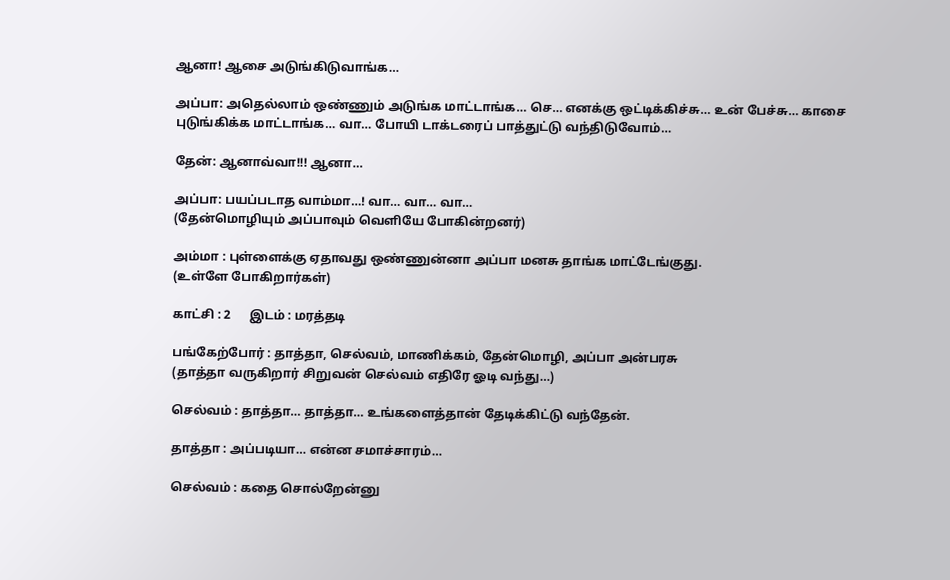ஆனா! ஆசை அடுங்கிடுவாங்க…

அப்பா: அதெல்லாம் ஒண்ணும் அடுங்க மாட்டாங்க… செ… எனக்கு ஒட்டிக்கிச்சு… உன் பேச்சு… காசை புடுங்கிக்க மாட்டாங்க… வா… போயி டாக்டரைப் பாத்துட்டு வந்திடுவோம்…

தேன்: ஆனாவ்வா!!! ஆனா…

அப்பா: பயப்படாத வாம்மா…! வா… வா… வா…
(தேன்மொழியும் அப்பாவும் வெளியே போகின்றனர்)

அம்மா : புள்ளைக்கு ஏதாவது ஒண்ணுன்னா அப்பா மனசு தாங்க மாட்டேங்குது.
(உள்ளே போகிறார்கள்)

காட்சி : 2      இடம் : மரத்தடி

பங்கேற்போர் : தாத்தா, செல்வம், மாணிக்கம், தேன்மொழி, அப்பா அன்பரசு
(தாத்தா வருகிறார் சிறுவன் செல்வம் எதிரே ஓடி வந்து…)

செல்வம் : தாத்தா… தாத்தா… உங்களைத்தான் தேடிக்கிட்டு வந்தேன்.

தாத்தா : அப்படியா… என்ன சமாச்சாரம்…

செல்வம் : கதை சொல்றேன்னு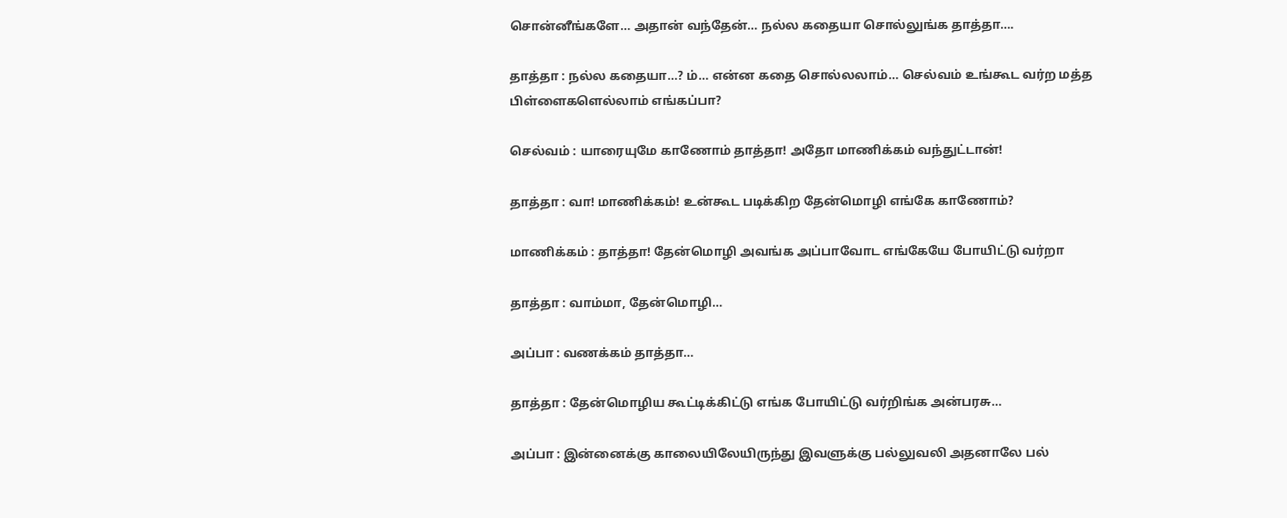சொன்னீங்களே… அதான் வந்தேன்… நல்ல கதையா சொல்லுங்க தாத்தா….

தாத்தா : நல்ல கதையா…? ம்… என்ன கதை சொல்லலாம்… செல்வம் உங்கூட வர்ற மத்த பிள்ளைகளெல்லாம் எங்கப்பா?

செல்வம் : யாரையுமே காணோம் தாத்தா! அதோ மாணிக்கம் வந்துட்டான்!

தாத்தா : வா! மாணிக்கம்! உன்கூட படிக்கிற தேன்மொழி எங்கே காணோம்?

மாணிக்கம் : தாத்தா! தேன்மொழி அவங்க அப்பாவோட எங்கேயே போயிட்டு வர்றா

தாத்தா : வாம்மா, தேன்மொழி…

அப்பா : வணக்கம் தாத்தா…

தாத்தா : தேன்மொழிய கூட்டிக்கிட்டு எங்க போயிட்டு வர்றிங்க அன்பரசு…

அப்பா : இன்னைக்கு காலையிலேயிருந்து இவளுக்கு பல்லுவலி அதனாலே பல்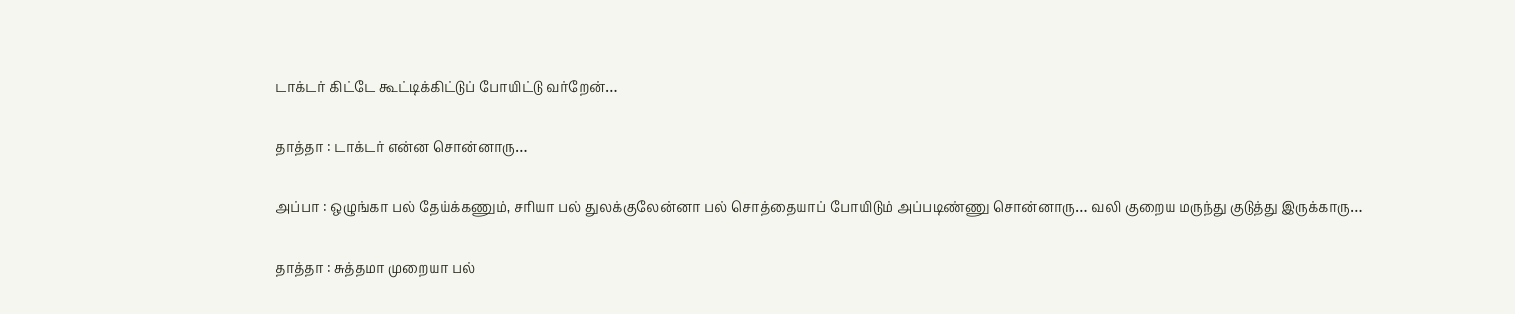டாக்டர் கிட்டே கூட்டிக்கிட்டுப் போயிட்டு வர்றேன்…

தாத்தா : டாக்டர் என்ன சொன்னாரு…

அப்பா : ஒழுங்கா பல் தேய்க்கணும், சரியா பல் துலக்குலேன்னா பல் சொத்தையாப் போயிடும் அப்படிண்ணு சொன்னாரு… வலி குறைய மருந்து குடுத்து இருக்காரு…

தாத்தா : சுத்தமா முறையா பல்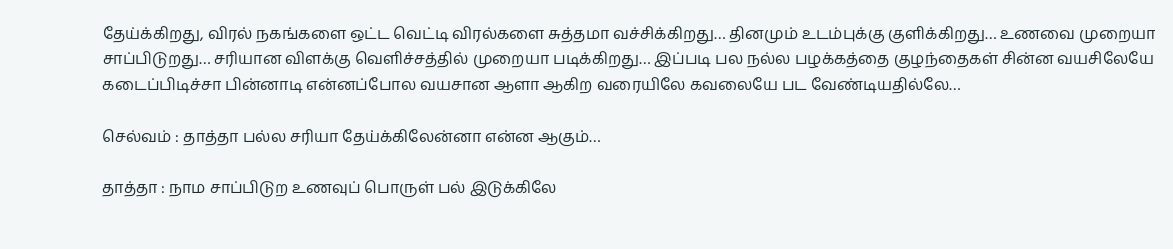தேய்க்கிறது, விரல் நகங்களை ஒட்ட வெட்டி விரல்களை சுத்தமா வச்சிக்கிறது… தினமும் உடம்புக்கு குளிக்கிறது… உணவை முறையா சாப்பிடுறது… சரியான விளக்கு வெளிச்சத்தில் முறையா படிக்கிறது… இப்படி பல நல்ல பழக்கத்தை குழந்தைகள் சின்ன வயசிலேயே கடைப்பிடிச்சா பின்னாடி என்னப்போல வயசான ஆளா ஆகிற வரையிலே கவலையே பட வேண்டியதில்லே…

செல்வம் : தாத்தா பல்ல சரியா தேய்க்கிலேன்னா என்ன ஆகும்…

தாத்தா : நாம சாப்பிடுற உணவுப் பொருள் பல் இடுக்கிலே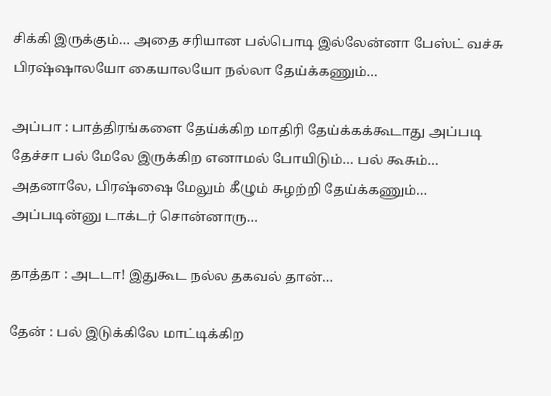சிக்கி இருக்கும்… அதை சரியான பல்பொடி இல்லேன்னா பேஸ்ட் வச்சு பிரஷ்ஷாலயோ கையாலயோ நல்லா தேய்க்கணும்…

அப்பா : பாத்திரங்களை தேய்க்கிற மாதிரி தேய்க்கக்கூடாது அப்படி தேச்சா பல் மேலே இருக்கிற எனாமல் போயிடும்… பல் கூசும்… அதனாலே, பிரஷ்ஷை மேலும் கீழும் சுழற்றி தேய்க்கணும்… அப்படின்னு டாக்டர் சொன்னாரு…

தாத்தா : அடடா! இதுகூட நல்ல தகவல் தான்…

தேன் : பல் இடுக்கிலே மாட்டிக்கிற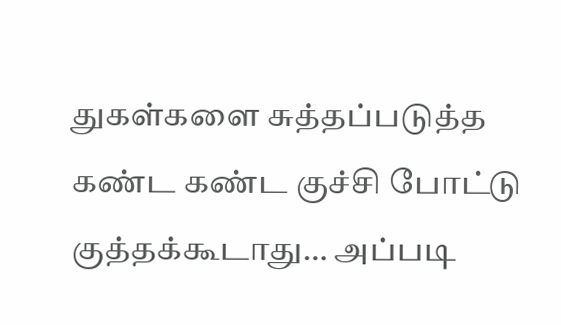துகள்களை சுத்தப்படுத்த கண்ட கண்ட குச்சி போட்டு குத்தக்கூடாது… அப்படி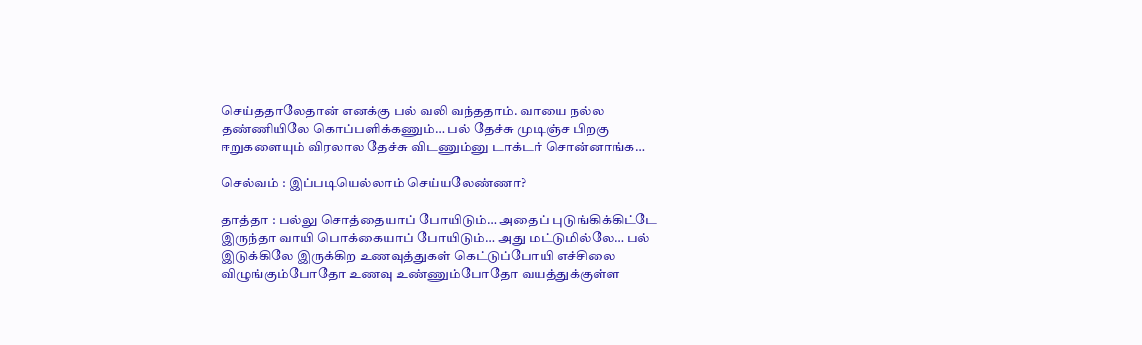செய்ததாலேதான் எனக்கு பல் வலி வந்ததாம். வாயை நல்ல தண்ணியிலே கொப்பளிக்கணும்… பல் தேச்சு முடிஞ்ச பிறகு ஈறுகளையும் விரலால தேச்சு விடணும்னு டாக்டர் சொன்னாங்க…

செல்வம் : இப்படியெல்லாம் செய்யலேண்ணா?

தாத்தா : பல்லு சொத்தையாப் போயிடும்… அதைப் புடுங்கிக்கிட்டே இருந்தா வாயி பொக்கையாப் போயிடும்… அது மட்டுமில்லே… பல் இடுக்கிலே இருக்கிற உணவுத்துகள் கெட்டுப்போயி எச்சிலை விழுங்கும்போதோ உணவு உண்ணும்போதோ வயத்துக்குள்ள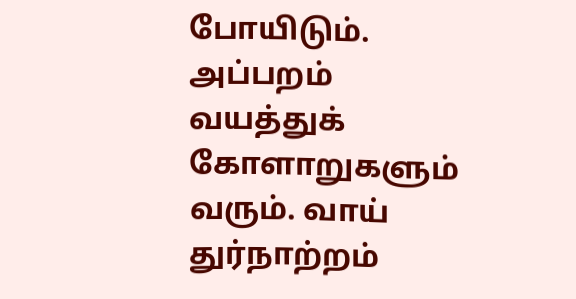போயிடும். அப்பறம் வயத்துக் கோளாறுகளும் வரும். வாய் துர்நாற்றம்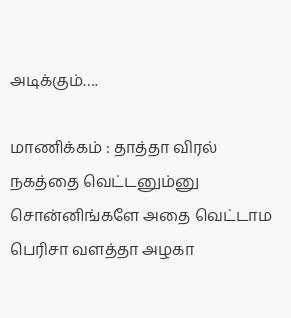அடிக்கும்….

மாணிக்கம் : தாத்தா விரல் நகத்தை வெட்டனும்னு சொன்னிங்களே அதை வெட்டாம பெரிசா வளத்தா அழகா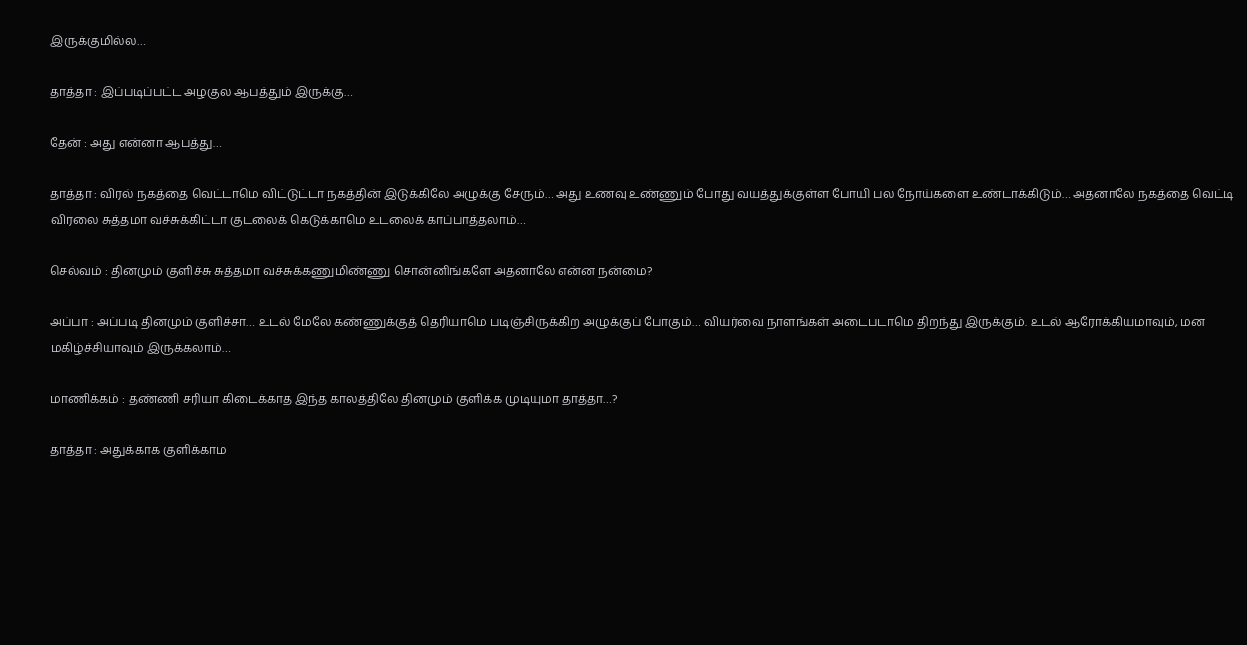இருக்குமில்ல…

தாத்தா : இப்படிப்பட்ட அழகுல ஆபத்தும் இருக்கு…

தேன் : அது என்னா ஆபத்து…

தாத்தா : விரல் நகத்தை வெட்டாமெ விட்டுட்டா நகத்தின் இடுக்கிலே அழுக்கு சேரும்… அது உணவு உண்ணும் போது வயத்துக்குள்ள போயி பல நோய்களை உண்டாக்கிடும்… அதனாலே நகத்தை வெட்டி விரலை சுத்தமா வச்சுக்கிட்டா குடலைக் கெடுக்காமெ உடலைக் காப்பாத்தலாம்…

செல்வம் : தினமும் குளிச்சு சுத்தமா வச்சுக்கணுமிண்ணு சொன்னிங்களே அதனாலே என்ன நன்மை?

அப்பா : அப்படி தினமும் குளிச்சா… உடல் மேலே கண்ணுக்குத் தெரியாமெ படிஞ்சிருக்கிற அழுக்குப் போகும்… வியர்வை நாளங்கள் அடைபடாமெ திறந்து இருக்கும். உடல் ஆரோக்கியமாவும், மன மகிழ்ச்சியாவும் இருக்கலாம்…

மாணிக்கம் : தண்ணி சரியா கிடைக்காத இந்த காலத்திலே தினமும் குளிக்க முடியுமா தாத்தா…?

தாத்தா : அதுக்காக குளிக்காம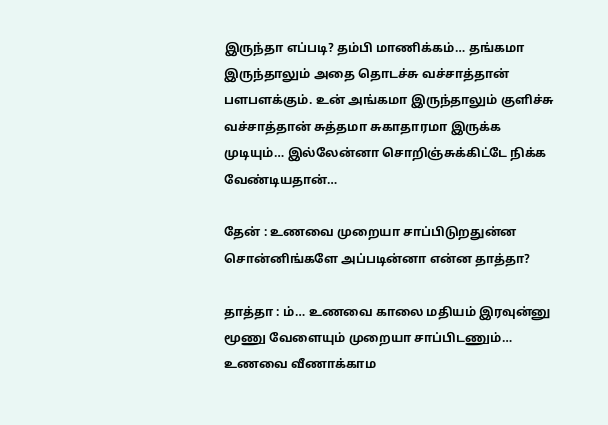இருந்தா எப்படி? தம்பி மாணிக்கம்… தங்கமா இருந்தாலும் அதை தொடச்சு வச்சாத்தான் பளபளக்கும். உன் அங்கமா இருந்தாலும் குளிச்சு வச்சாத்தான் சுத்தமா சுகாதாரமா இருக்க முடியும்… இல்லேன்னா சொறிஞ்சுக்கிட்டே நிக்க வேண்டியதான்…

தேன் : உணவை முறையா சாப்பிடுறதுன்ன சொன்னிங்களே அப்படின்னா என்ன தாத்தா?

தாத்தா : ம்… உணவை காலை மதியம் இரவுன்னு மூணு வேளையும் முறையா சாப்பிடணும்… உணவை வீணாக்காம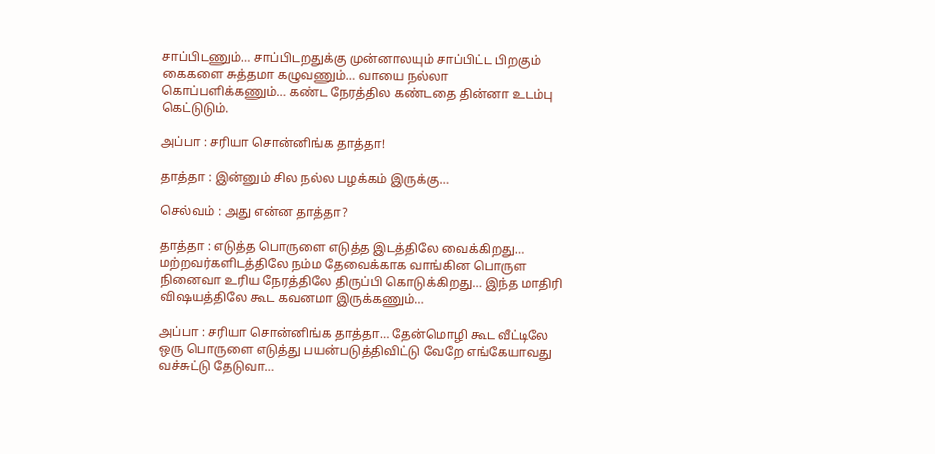சாப்பிடணும்… சாப்பிடறதுக்கு முன்னாலயும் சாப்பிட்ட பிறகும் கைகளை சுத்தமா கழுவணும்… வாயை நல்லா கொப்பளிக்கணும்… கண்ட நேரத்தில கண்டதை தின்னா உடம்பு கெட்டுடும்.

அப்பா : சரியா சொன்னிங்க தாத்தா!

தாத்தா : இன்னும் சில நல்ல பழக்கம் இருக்கு…

செல்வம் : அது என்ன தாத்தா?

தாத்தா : எடுத்த பொருளை எடுத்த இடத்திலே வைக்கிறது… மற்றவர்களிடத்திலே நம்ம தேவைக்காக வாங்கின பொருள நினைவா உரிய நேரத்திலே திருப்பி கொடுக்கிறது… இந்த மாதிரி விஷயத்திலே கூட கவனமா இருக்கணும்…

அப்பா : சரியா சொன்னிங்க தாத்தா… தேன்மொழி கூட வீட்டிலே ஒரு பொருளை எடுத்து பயன்படுத்திவிட்டு வேறே எங்கேயாவது வச்சுட்டு தேடுவா…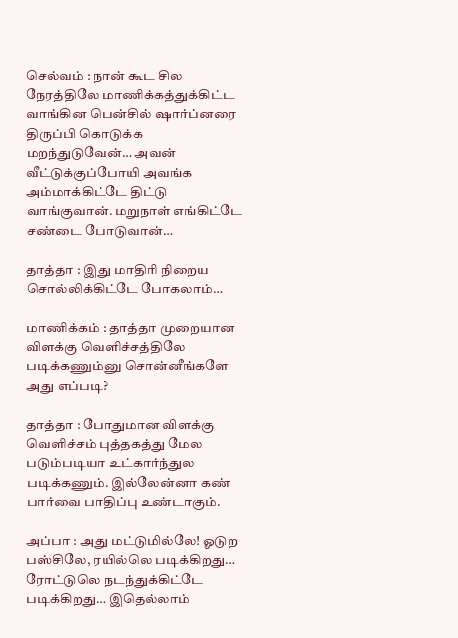செல்வம் : நான் கூட சில நேரத்திலே மாணிக்கத்துக்கிட்ட வாங்கின பென்சில் ஷார்ப்னரை திருப்பி கொடுக்க மறந்துடுவேன்… அவன் வீட்டுக்குப்போயி அவங்க அம்மாக்கிட்டே திட்டு வாங்குவான். மறுநாள் எங்கிட்டே சண்டை போடுவான்…

தாத்தா : இது மாதிரி நிறைய சொல்லிக்கிட்டே போகலாம்…

மாணிக்கம் : தாத்தா முறையான விளக்கு வெளிச்சத்திலே படிக்கணும்னு சொன்னீங்களே அது எப்படி?

தாத்தா : போதுமான விளக்கு வெளிச்சம் புத்தகத்து மேல படும்படியா உட்கார்ந்துல படிக்கணும். இல்லேன்னா கண் பார்வை பாதிப்பு உண்டாகும்.

அப்பா : அது மட்டுமில்லே! ஓடுற பஸ்சிலே, ரயில்லெ படிக்கிறது… ரோட்டுலெ நடந்துக்கிட்டே படிக்கிறது… இதெல்லாம்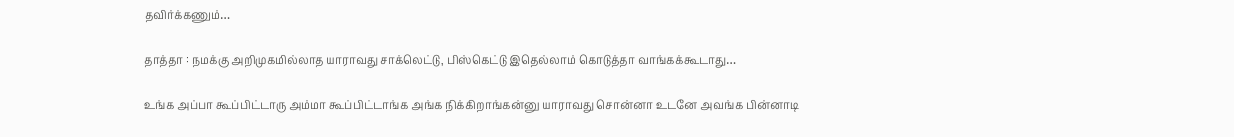தவிர்க்கணும்…

தாத்தா : நமக்கு அறிமுகமில்லாத யாராவது சாக்லெட்டு, பிஸ்கெட்டு இதெல்லாம் கொடுத்தா வாங்கக்கூடாது…

உங்க அப்பா கூப்பிட்டாரு அம்மா கூப்பிட்டாங்க அங்க நிக்கிறாங்கன்னு யாராவது சொன்னா உடனே அவங்க பின்னாடி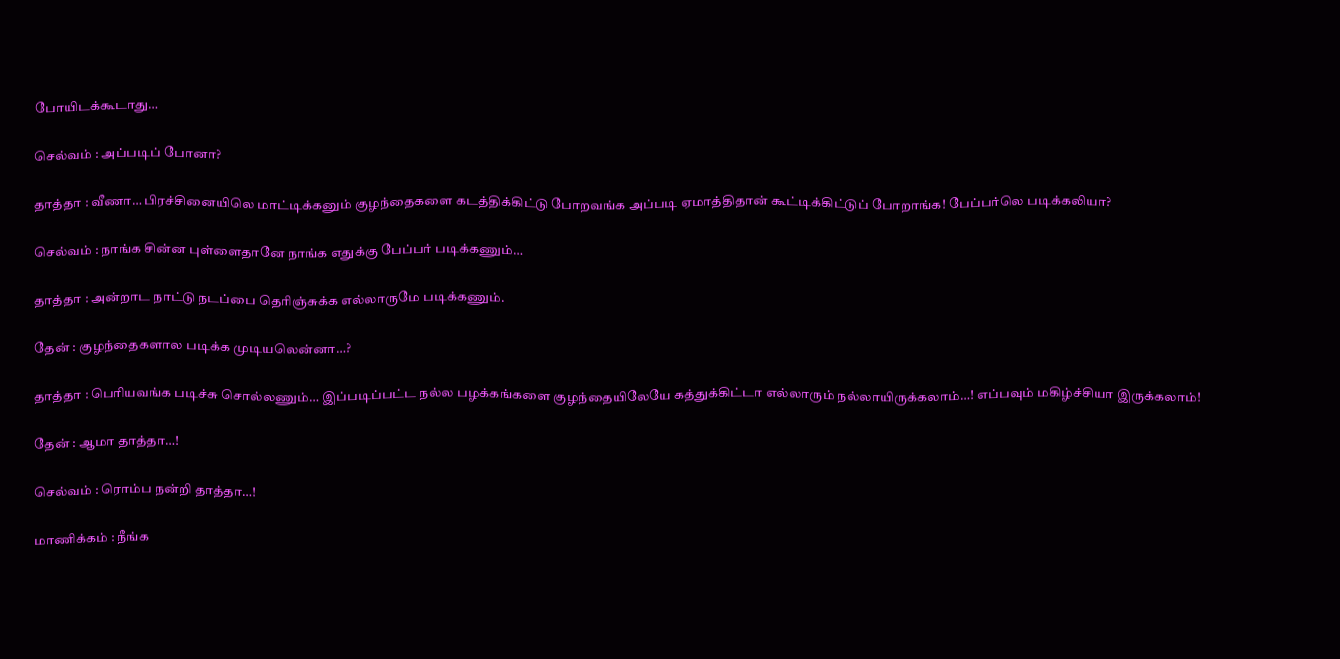போயிடக்கூடாது…

செல்வம் : அப்படிப் போனா?

தாத்தா : வீணா… பிரச்சினையிலெ மாட்டிக்கனும் குழந்தைகளை கடத்திக்கிட்டு போறவங்க அப்படி ஏமாத்திதான் கூட்டிக்கிட்டுப் போறாங்க! பேப்பர்லெ படிக்கலியா?

செல்வம் : நாங்க சின்ன புள்ளைதானே நாங்க எதுக்கு பேப்பர் படிக்கணும்…

தாத்தா : அன்றாட நாட்டு நடப்பை தெரிஞ்சுக்க எல்லாருமே படிக்கணும்.

தேன் : குழந்தைகளால படிக்க முடியலென்னா…?

தாத்தா : பெரியவங்க படிச்சு சொல்லணும்… இப்படிப்பட்ட நல்ல பழக்கங்களை குழந்தையிலேயே கத்துக்கிட்டா எல்லாரும் நல்லாயிருக்கலாம்…! எப்பவும் மகிழ்ச்சியா இருக்கலாம்!

தேன் : ஆமா தாத்தா…!

செல்வம் : ரொம்ப நன்றி தாத்தா…!

மாணிக்கம் : நீங்க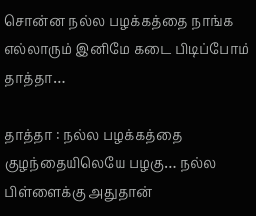சொன்ன நல்ல பழக்கத்தை நாங்க எல்லாரும் இனிமே கடை பிடிப்போம் தாத்தா…

தாத்தா : நல்ல பழக்கத்தை குழந்தையிலெயே பழகு… நல்ல பிள்ளைக்கு அதுதான்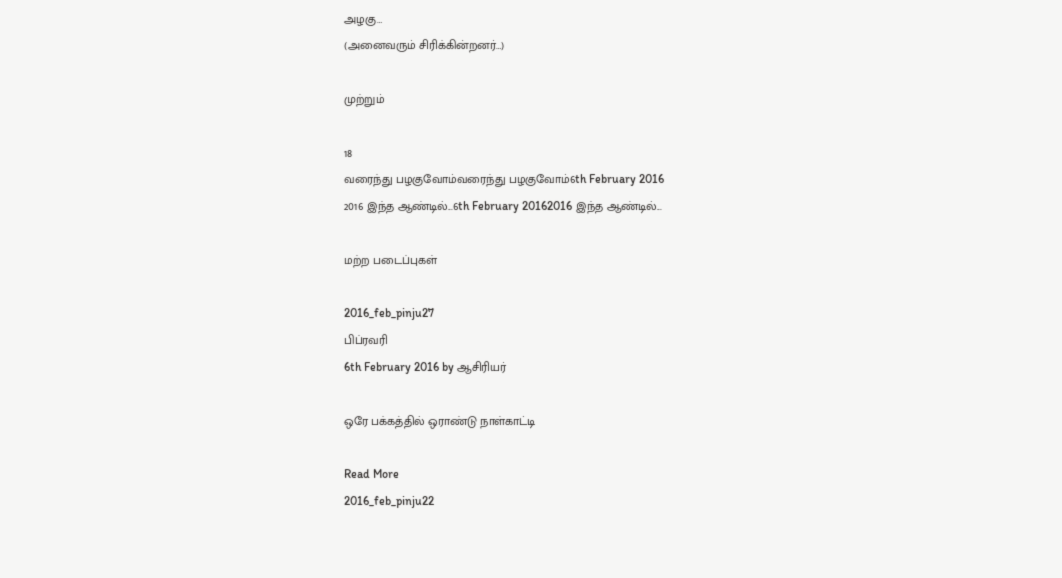அழகு…
(அனைவரும் சிரிக்கின்றனர்…)

முற்றும்

18
வரைந்து பழகுவோம்வரைந்து பழகுவோம்6th February 2016
2016 இந்த ஆண்டில்...6th February 20162016 இந்த ஆண்டில்...

மற்ற படைப்புகள்

2016_feb_pinju27
பிப்ரவரி
6th February 2016 by ஆசிரியர்

ஒரே பக்கத்தில் ஒராண்டு நாள்காட்டி

Read More
2016_feb_pinju22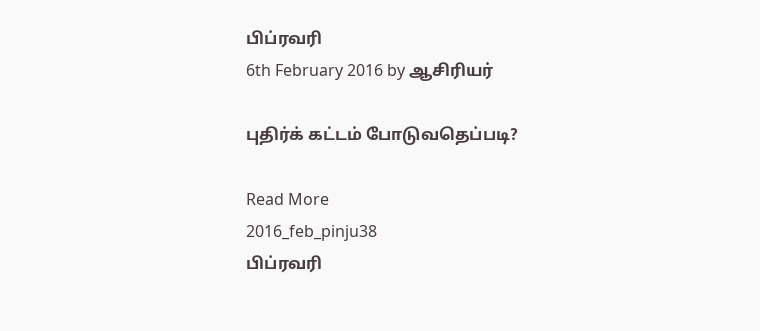பிப்ரவரி
6th February 2016 by ஆசிரியர்

புதிர்க் கட்டம் போடுவதெப்படி?

Read More
2016_feb_pinju38
பிப்ரவரி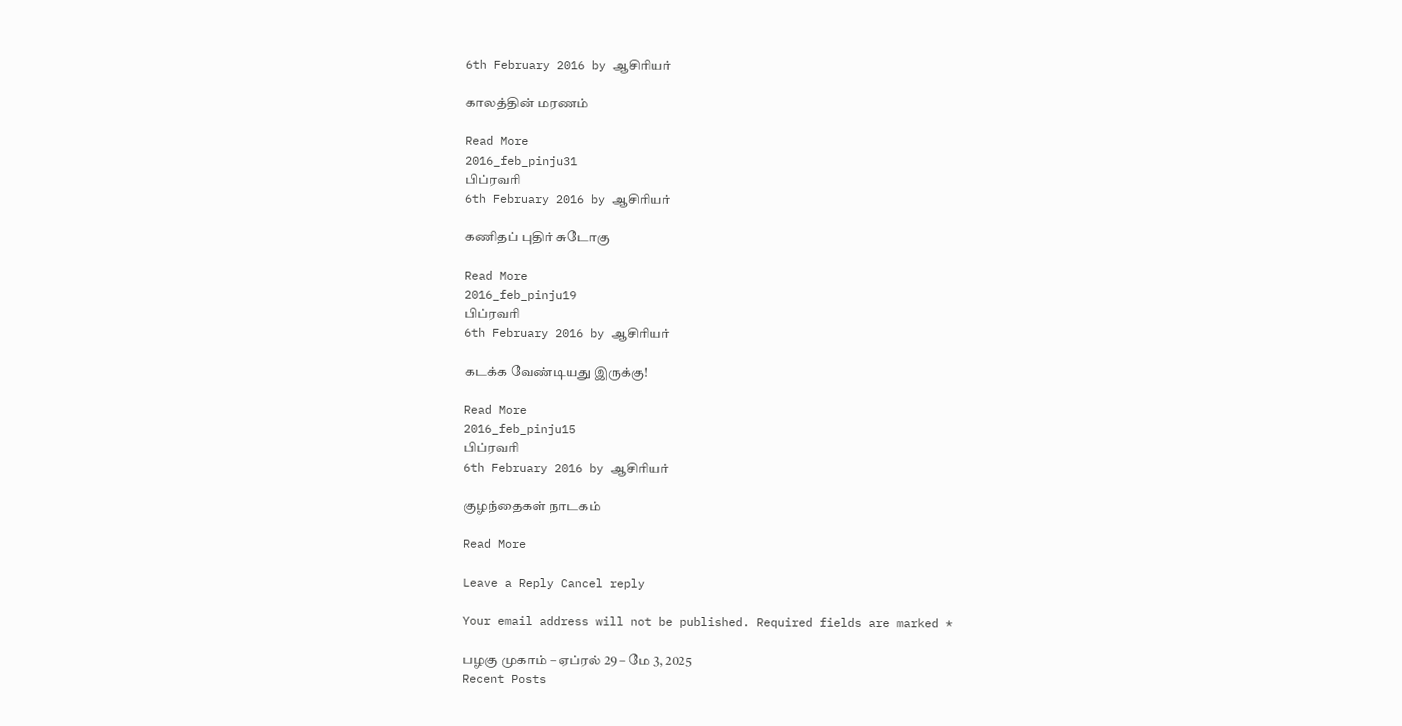6th February 2016 by ஆசிரியர்

காலத்தின் மரணம்

Read More
2016_feb_pinju31
பிப்ரவரி
6th February 2016 by ஆசிரியர்

கணிதப் புதிர் சுடோகு

Read More
2016_feb_pinju19
பிப்ரவரி
6th February 2016 by ஆசிரியர்

கடக்க வேண்டியது இருக்கு!

Read More
2016_feb_pinju15
பிப்ரவரி
6th February 2016 by ஆசிரியர்

குழந்தைகள் நாடகம்

Read More

Leave a Reply Cancel reply

Your email address will not be published. Required fields are marked *

பழகு முகாம் – ஏப்ரல் 29 – மே 3, 2025
Recent Posts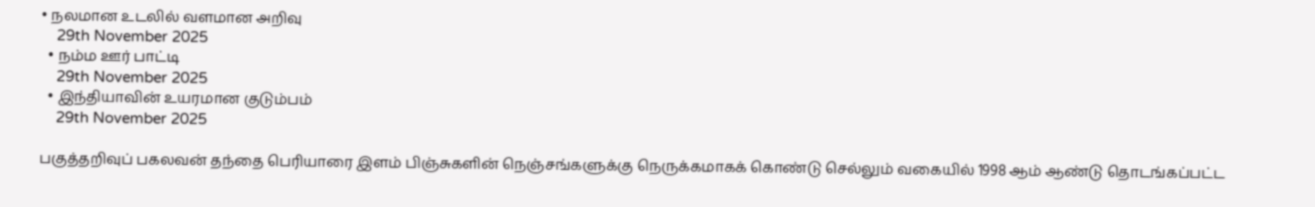• நலமான உடலில் வளமான அறிவு
    29th November 2025
  • நம்ம ஊர் பாட்டி
    29th November 2025
  • இந்தியாவின் உயரமான குடும்பம்
    29th November 2025

பகுத்தறிவுப் பகலவன் தந்தை பெரியாரை இளம் பிஞ்சுகளின் நெஞ்சங்களுக்கு நெருக்கமாகக் கொண்டு செல்லும் வகையில் 1998 ஆம் ஆண்டு தொடங்கப்பட்ட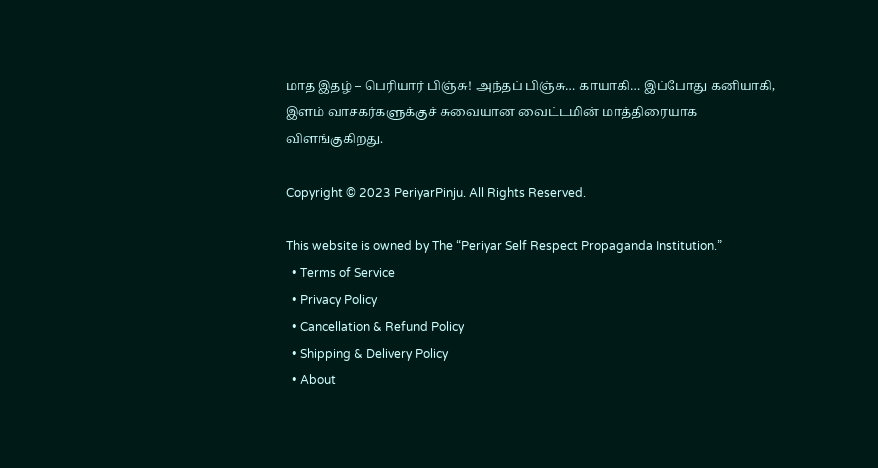மாத இதழ் – பெரியார் பிஞ்சு! அந்தப் பிஞ்சு… காயாகி… இப்போது கனியாகி, இளம் வாசகர்களுக்குச் சுவையான வைட்டமின் மாத்திரையாக விளங்குகிறது.

Copyright © 2023 PeriyarPinju. All Rights Reserved.

This website is owned by The “Periyar Self Respect Propaganda Institution.”
  • Terms of Service
  • Privacy Policy
  • Cancellation & Refund Policy
  • Shipping & Delivery Policy
  • About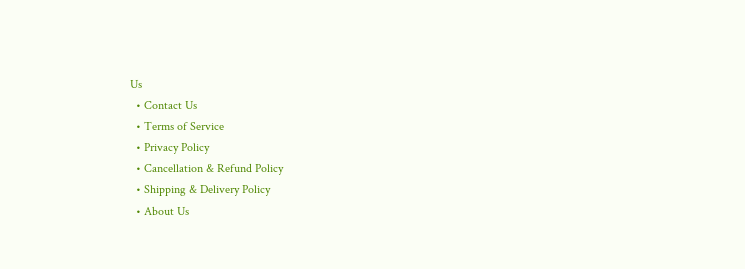Us
  • Contact Us
  • Terms of Service
  • Privacy Policy
  • Cancellation & Refund Policy
  • Shipping & Delivery Policy
  • About Us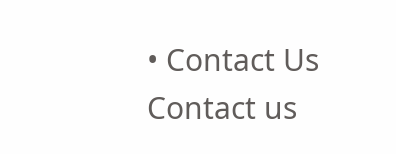• Contact Us
Contact us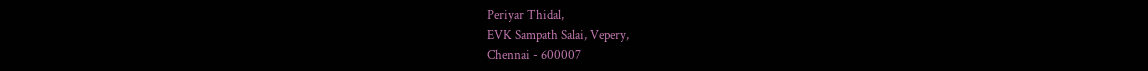Periyar Thidal,
EVK Sampath Salai, Vepery,
Chennai - 600007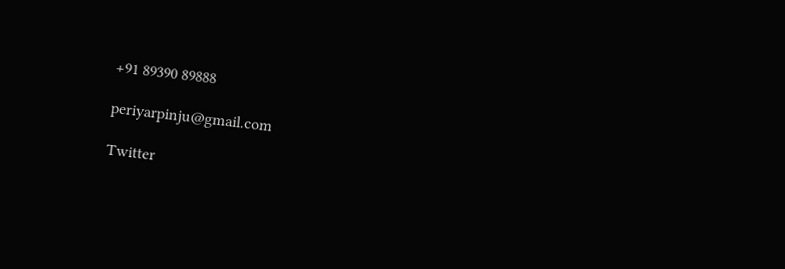+91 89390 89888

periyarpinju@gmail.com

Twitter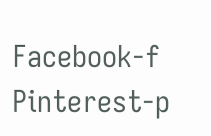Facebook-f Pinterest-p